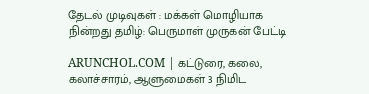தேடல் முடிவுகள் : மக்கள் மொழியாக நின்றது தமிழ்: பெருமாள் முருகன் பேட்டி

ARUNCHOL.COM | கட்டுரை, கலை, கலாச்சாரம், ஆளுமைகள் 3 நிமிட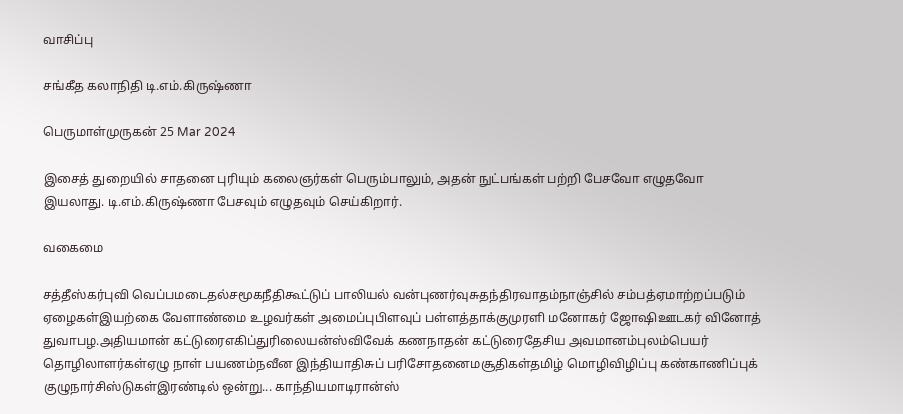வாசிப்பு

சங்கீத கலாநிதி டி.எம்.கிருஷ்ணா

பெருமாள்முருகன் 25 Mar 2024

இசைத் துறையில் சாதனை புரியும் கலைஞர்கள் பெரும்பாலும், அதன் நுட்பங்கள் பற்றி பேசவோ எழுதவோ இயலாது. டி.எம்.கிருஷ்ணா பேசவும் எழுதவும் செய்கிறார்.

வகைமை

சத்தீஸ்கர்புவி வெப்பமடைதல்சமூகநீதிகூட்டுப் பாலியல் வன்புணர்வுசுதந்திரவாதம்நாஞ்சில் சம்பத்ஏமாற்றப்படும் ஏழைகள்இயற்கை வேளாண்மை உழவர்கள் அமைப்புபிளவுப் பள்ளத்தாக்குமுரளி மனோகர் ஜோஷிஊடகர் வினோத் துவாபழ.அதியமான் கட்டுரைஎகிப்துரிலையன்ஸ்விவேக் கணநாதன் கட்டுரைதேசிய அவமானம்புலம்பெயர் தொழிலாளர்கள்ஏழு நாள் பயணம்நவீன இந்தியாதிசுப் பரிசோதனைமசூதிகள்தமிழ் மொழிவிழிப்பு கண்காணிப்புக் குழுநார்சிஸ்டுகள்இரண்டில் ஒன்று... காந்தியமாடிரான்ஸ்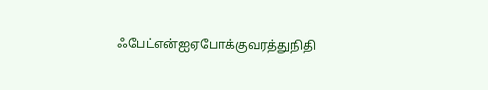ஃபேட்என்ஐஏபோக்குவரத்துநிதி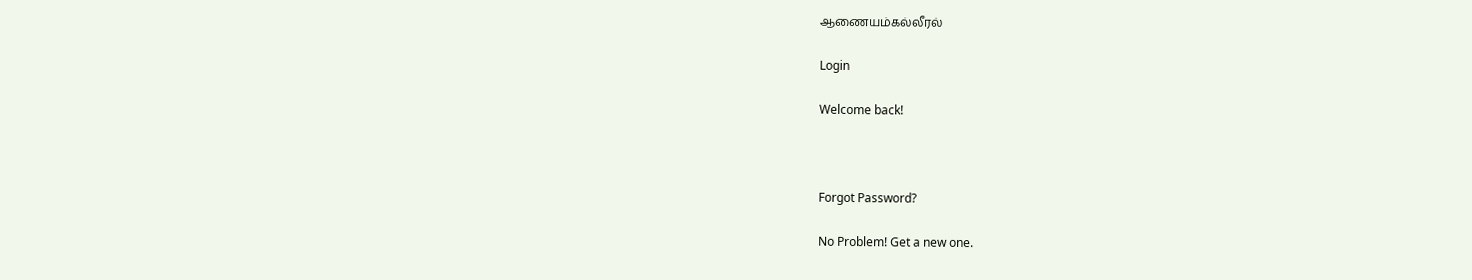ஆணையம்கல்லீரல்

Login

Welcome back!



Forgot Password?

No Problem! Get a new one.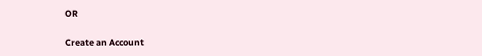OR

Create an Account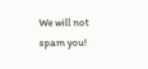We will not spam you!